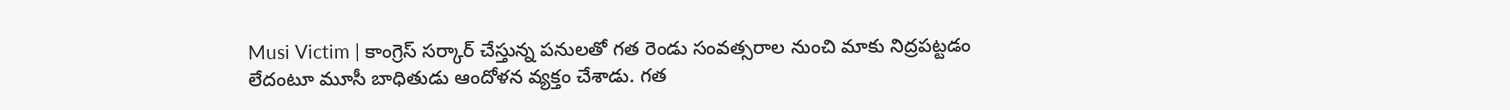Musi Victim | కాంగ్రెస్ సర్కార్ చేస్తున్న పనులతో గత రెండు సంవత్సరాల నుంచి మాకు నిద్రపట్టడం లేదంటూ మూసీ బాధితుడు ఆందోళన వ్యక్తం చేశాడు. గత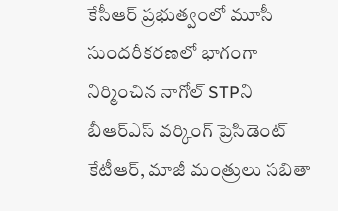కేసీఆర్ ప్రభుత్వంలో మూసీ సుందరీకరణలో భాగంగా నిర్మించిన నాగోల్ STPని బీఆర్ఎస్ వర్కింగ్ ప్రెసిడెంట్ కేటీఆర్, మాజీ మంత్రులు సబితా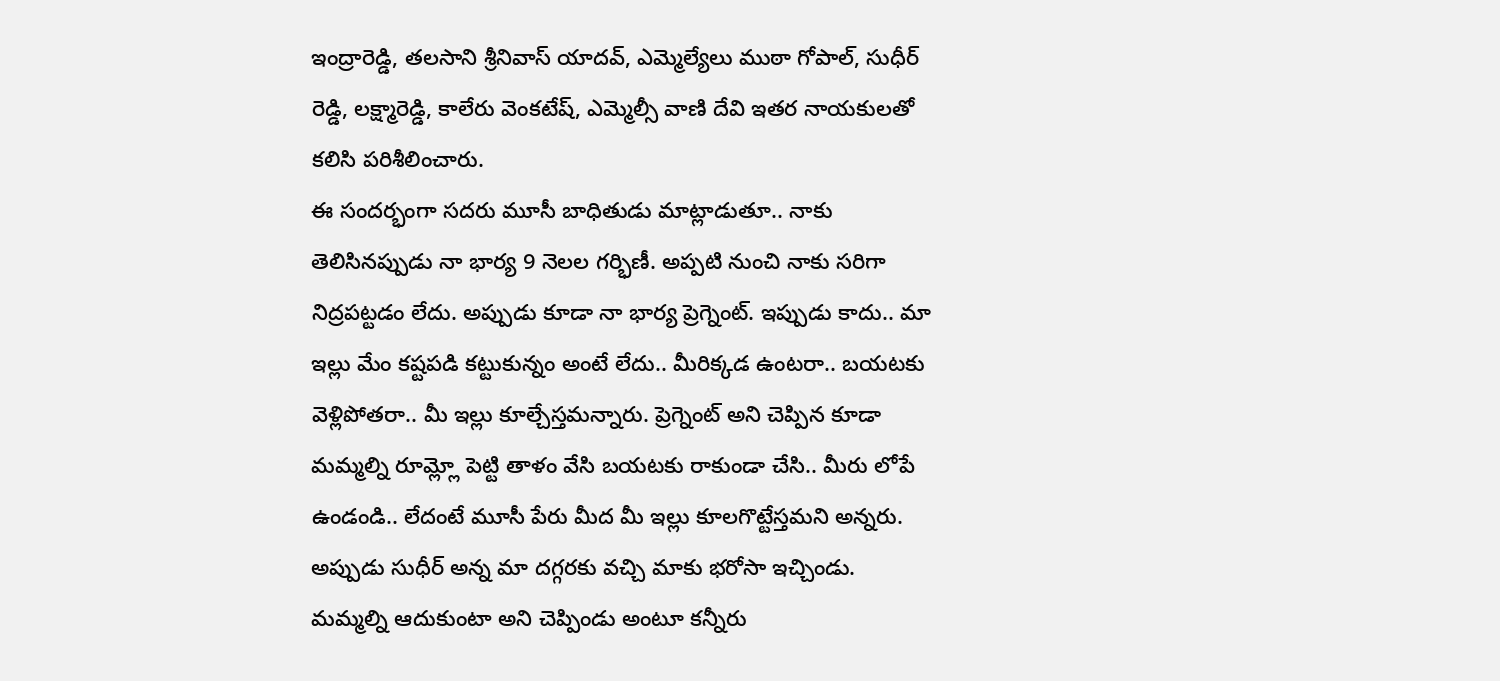ఇంద్రారెడ్డి, తలసాని శ్రీనివాస్ యాదవ్, ఎమ్మెల్యేలు ముఠా గోపాల్, సుధీర్ రెడ్డి, లక్ష్మారెడ్డి, కాలేరు వెంకటేష్, ఎమ్మెల్సీ వాణి దేవి ఇతర నాయకులతో కలిసి పరిశీలించారు.
ఈ సందర్భంగా సదరు మూసీ బాధితుడు మాట్లాడుతూ.. నాకు తెలిసినప్పుడు నా భార్య 9 నెలల గర్భిణీ. అప్పటి నుంచి నాకు సరిగా నిద్రపట్టడం లేదు. అప్పుడు కూడా నా భార్య ప్రెగ్నెంట్. ఇప్పుడు కాదు.. మా ఇల్లు మేం కష్టపడి కట్టుకున్నం అంటే లేదు.. మీరిక్కడ ఉంటరా.. బయటకు వెళ్లిపోతరా.. మీ ఇల్లు కూల్చేస్తమన్నారు. ప్రెగ్నెంట్ అని చెప్పిన కూడా మమ్మల్ని రూమ్ల్లో పెట్టి తాళం వేసి బయటకు రాకుండా చేసి.. మీరు లోపే ఉండండి.. లేదంటే మూసీ పేరు మీద మీ ఇల్లు కూలగొట్టేస్తమని అన్నరు. అప్పుడు సుధీర్ అన్న మా దగ్గరకు వచ్చి మాకు భరోసా ఇచ్చిండు. మమ్మల్ని ఆదుకుంటా అని చెప్పిండు అంటూ కన్నీరు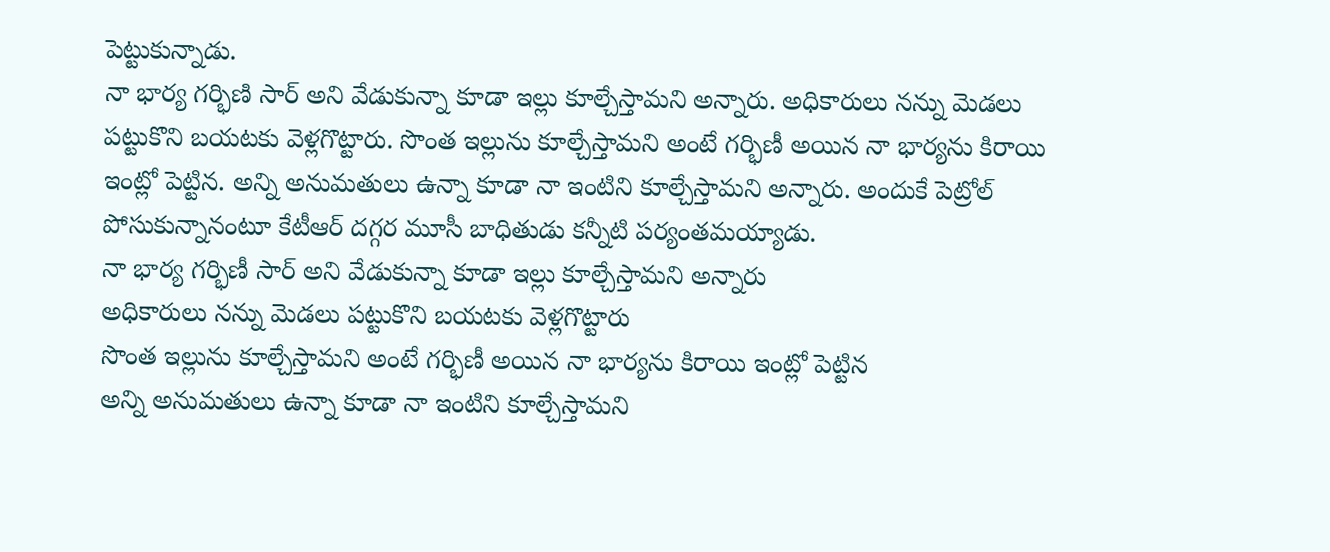పెట్టుకున్నాడు.
నా భార్య గర్భిణి సార్ అని వేడుకున్నా కూడా ఇల్లు కూల్చేస్తామని అన్నారు. అధికారులు నన్ను మెడలు పట్టుకొని బయటకు వెళ్లగొట్టారు. సొంత ఇల్లును కూల్చేస్తామని అంటే గర్భిణీ అయిన నా భార్యను కిరాయి ఇంట్లో పెట్టిన. అన్ని అనుమతులు ఉన్నా కూడా నా ఇంటిని కూల్చేస్తామని అన్నారు. అందుకే పెట్రోల్ పోసుకున్నానంటూ కేటీఆర్ దగ్గర మూసీ బాధితుడు కన్నీటి పర్యంతమయ్యాడు.
నా భార్య గర్భిణీ సార్ అని వేడుకున్నా కూడా ఇల్లు కూల్చేస్తామని అన్నారు
అధికారులు నన్ను మెడలు పట్టుకొని బయటకు వెళ్లగొట్టారు
సొంత ఇల్లును కూల్చేస్తామని అంటే గర్భిణీ అయిన నా భార్యను కిరాయి ఇంట్లో పెట్టిన
అన్ని అనుమతులు ఉన్నా కూడా నా ఇంటిని కూల్చేస్తామని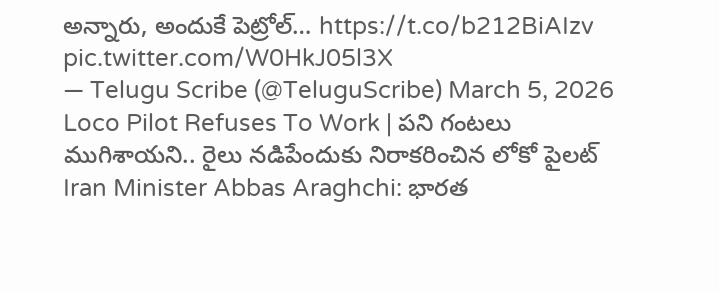అన్నారు, అందుకే పెట్రోల్… https://t.co/b212BiAIzv pic.twitter.com/W0HkJ05l3X
— Telugu Scribe (@TeluguScribe) March 5, 2026
Loco Pilot Refuses To Work | పని గంటలు ముగిశాయని.. రైలు నడిపేందుకు నిరాకరించిన లోకో పైలట్
Iran Minister Abbas Araghchi: భారత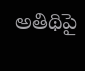అతిథిపై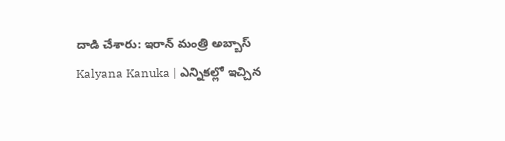దాడి చేశారు: ఇరాన్ మంత్రి అబ్బాస్
Kalyana Kanuka | ఎన్నికల్లో ఇచ్చిన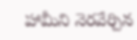హామీని నెరవేర్చిన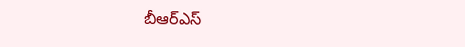బీఆర్ఎస్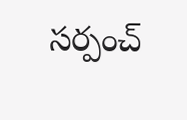సర్పంచ్